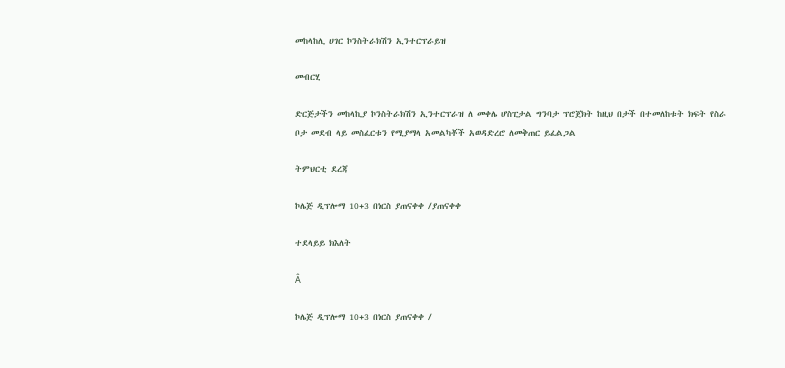መከላከሊ ሀገር ኮንስትራክሽን ኢንተርፕራይዝ

መብርሂ

ድርጅታችን መከላኪያ ኮንስትራክሽን ኢንተርፕራዝ ለ መቀሌ ሆስፒታል ግንባታ ፕሮጀክት ከዚህ በታች በተመለከቱት ክፍት የስራ ቦታ መደብ ላይ መስፈርቱን የሚያማላ አመልካቾች አወዳድረሮ ለመቅጠር ይፈልጋል

ትምህርቲ ደረጃ

ኮሌጅ ዲፕሎማ 10+3 በነርስ ያጠናቀቀ /ያጠናቀቀ

ተደላይይ ክእለት

Â

ኮሌጅ ዲፕሎማ 10+3 በነርስ ያጠናቀቀ /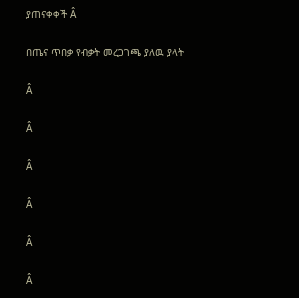ያጠናቀቀች Â

በጤና ጥበቃ የብቃት መረጋገጫ ያለዉ ያላት

Â

Â

Â

Â

Â

Â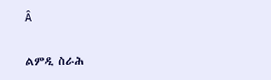Â

ልምዲ ስራሕ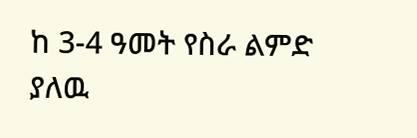ከ 3-4 ዓመት የስራ ልምድ ያለዉ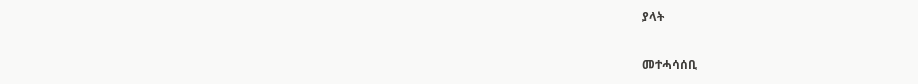ያላት

መተሓሳሰቢ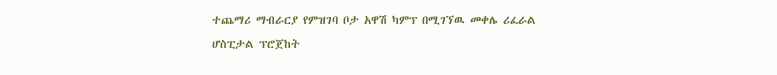ተጨማሪ ማብራርያ የምዝገባ ቦታ አዋሽ ካምፕ በሚገኘዉ መቀሌ ሪፈራል ሆስፒታል ፕሮጀከት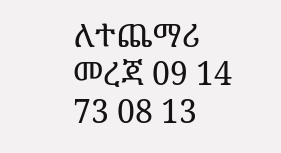ለተጨማሪ መረጃ 09 14 73 08 13